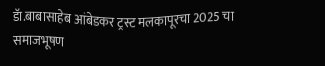डॅा.बाबासाहेब आंबेडकर ट्रस्ट मलकापूरचा 2025 चा समाजभूषण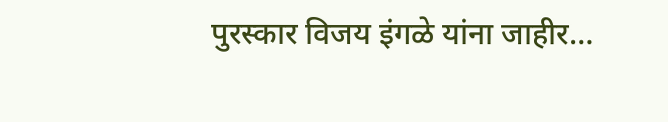पुरस्कार विजय इंगळे यांना जाहीर…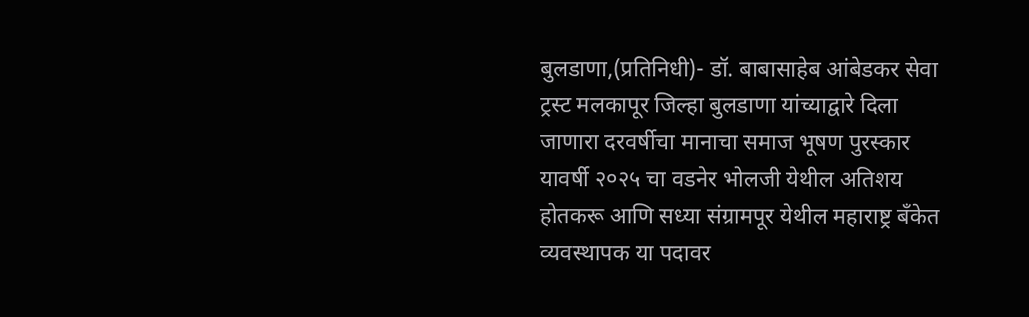बुलडाणा,(प्रतिनिधी)- डॉ. बाबासाहेब आंबेडकर सेवा ट्रस्ट मलकापूर जिल्हा बुलडाणा यांच्याद्वारे दिला जाणारा दरवर्षीचा मानाचा समाज भूषण पुरस्कार यावर्षी २०२५ चा वडनेर भोलजी येथील अतिशय होतकरू आणि सध्या संग्रामपूर येथील महाराष्ट्र बँकेत व्यवस्थापक या पदावर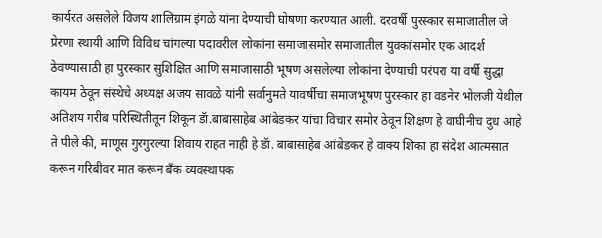कार्यरत असलेले विजय शालिग्राम इंगळे यांना देण्याची घोषणा करण्यात आली. दरवर्षी पुरस्कार समाजातील जे प्रेरणा स्थायी आणि विविध चांगल्या पदावरील लोकांना समाजासमोर समाजातील युवकांसमोर एक आदर्श ठेवण्यासाठी हा पुरस्कार सुशिक्षित आणि समाजासाठी भूषण असलेल्या लोकांना देण्याची परंपरा या वर्षी सुद्धा कायम ठेवून संस्थेचे अध्यक्ष अजय सावळे यांनी सर्वानुमते यावर्षीचा समाजभूषण पुरस्कार हा वडनेर भोलजी येथील अतिशय गरीब परिस्थितीतून शिकून डॅा.बाबासाहेब आंबेडकर यांचा विचार समोर ठेवून शिक्षण हे वाघीनीच दुध आहे ते पीले की, माणूस गुरगुरल्या शिवाय राहत नाही हे डॅा. बाबासाहेब आंबेडकर हे वाक्य शिका हा संदेश आत्मसात करून गरिबीवर मात करून बँक व्यवस्थापक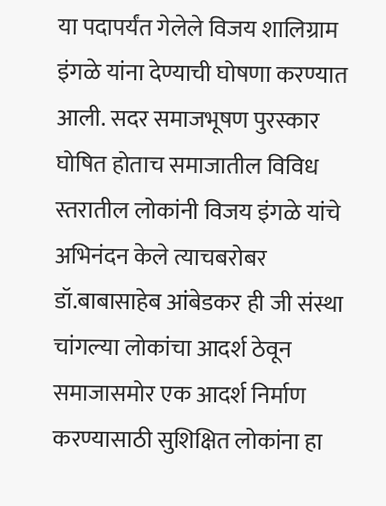या पदापर्यंत गेलेले विजय शालिग्राम इंगळे यांना देण्याची घोषणा करण्यात आली. सदर समाजभूषण पुरस्कार घोषित होताच समाजातील विविध स्तरातील लोकांनी विजय इंगळे यांचे अभिनंदन केले त्याचबरोबर डॉ.बाबासाहेब आंबेडकर ही जी संस्था चांगल्या लोकांचा आदर्श ठेवून समाजासमोर एक आदर्श निर्माण करण्यासाठी सुशिक्षित लोकांना हा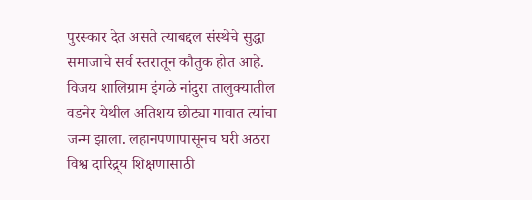पुरस्कार देत असते त्याबद्दल संस्थेचे सुद्धा समाजाचे सर्व स्तरातून कौतुक होत आहे.
विजय शालिग्राम इंगळे नांदुरा तालुक्यातील वडनेर येथील अतिशय छोट्या गावात त्यांचा जन्म झाला. लहानपणापासूनच घरी अठरा विश्व दारिद्र्य शिक्षणासाठी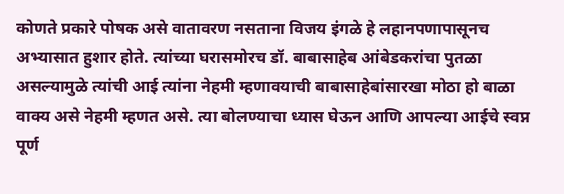कोणते प्रकारे पोषक असे वातावरण नसताना विजय इंगळे हे लहानपणापासूनच अभ्यासात हुशार होते. त्यांच्या घरासमोरच डॉ. बाबासाहेब आंबेडकरांचा पुतळा असल्यामुळे त्यांची आई त्यांना नेहमी म्हणावयाची बाबासाहेबांसारखा मोठा हो बाळा वाक्य असे नेहमी म्हणत असे. त्या बोलण्याचा ध्यास घेऊन आणि आपल्या आईचे स्वप्न पूर्ण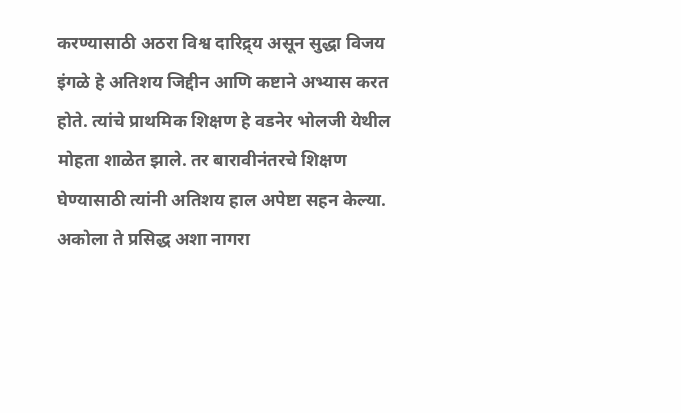करण्यासाठी अठरा विश्व दारिद्र्य असून सुद्धा विजय इंगळे हे अतिशय जिद्दीन आणि कष्टाने अभ्यास करत होते. त्यांचे प्राथमिक शिक्षण हे वडनेर भोलजी येथील मोहता शाळेत झाले. तर बारावीनंतरचे शिक्षण घेण्यासाठी त्यांनी अतिशय हाल अपेष्टा सहन केल्या. अकोला ते प्रसिद्ध अशा नागरा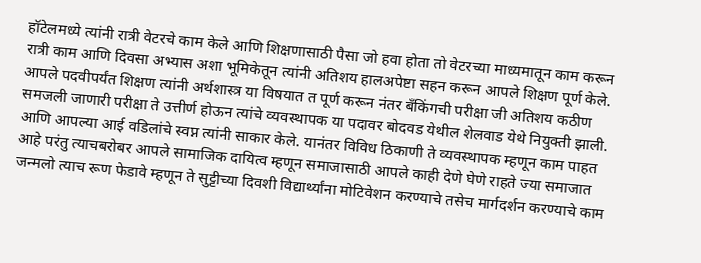हॉटेलमध्ये त्यांनी रात्री वेटरचे काम केले आणि शिक्षणासाठी पैसा जो हवा होता तो वेटरच्या माध्यमातून काम करून रात्री काम आणि दिवसा अभ्यास अशा भूमिकेतून त्यांनी अतिशय हालअपेष्टा सहन करून आपले शिक्षण पूर्ण केले. आपले पदवीपर्यंत शिक्षण त्यांनी अर्थशास्त्र या विषयात त पूर्ण करून नंतर बँकिंगची परीक्षा जी अतिशय कठीण समजली जाणारी परीक्षा ते उत्तीर्ण होऊन त्यांचे व्यवस्थापक या पदावर बोदवड येथील शेलवाड येथे नियुक्ती झाली. आणि आपल्या आई वडिलांचे स्वप्न त्यांनी साकार केले. यानंतर विविध ठिकाणी ते व्यवस्थापक म्हणून काम पाहत आहे परंतु त्याचबरोबर आपले सामाजिक दायित्व म्हणून समाजासाठी आपले काही देणे घेणे राहते ज्या समाजात जन्मलो त्याच रूण फेडावे म्हणून ते सुट्टीच्या दिवशी विद्यार्थ्यांना मोटिवेशन करण्याचे तसेच मार्गदर्शन करण्याचे काम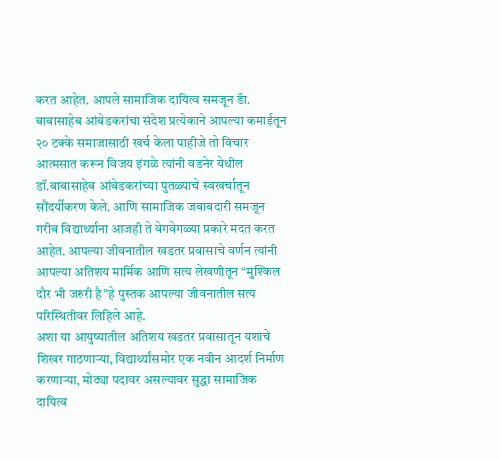करत आहेत. आपले सामाजिक दायित्व समजून डॅा. बाबासाहेब आंबेडकरांचा संदेश प्रत्येकाने आपल्या कमाईतून २० टक्के समाजासाठी खर्च केला पाहीजे तो विचार आत्मसात करून विजय इंगळे त्यांनी वडनेर येथील डॉ.बाबासाहेब आंबेडकरांच्या पुतळ्याचे स्वखर्चातून सौंदर्यीकरण केले. आणि सामाजिक जबाबदारी समजून गरीब विद्यार्थ्यांना आजही ते वेगवेगळ्या प्रकारे मदत करत आहेत. आपल्या जीवनातील खडतर प्रवासाचे वर्णन त्यांनी आपल्या अतिशय मार्मिक आणि सत्य लेखणीतून “मुश्किल दौर भी जरुरी है”हे पुस्तक आपल्या जीवनातील सत्य परिस्थितीवर लिहिले आहे.
अशा या आयुष्यातील अतिशय खडतर प्रवासातून यशाचे शिखर गाठणाऱ्या, विद्यार्थ्यांसमोर एक नवीन आदर्श निर्माण करणाऱ्या, मोठ्या पदावर असल्यावर सुद्धा सामाजिक दायित्व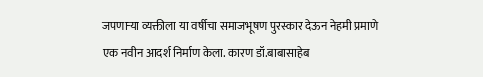जपणाऱ्या व्यक्तीला या वर्षीचा समाजभूषण पुरस्कार देऊन नेहमी प्रमाणे एक नवीन आदर्श निर्माण केला. कारण डॉ.बाबासाहेब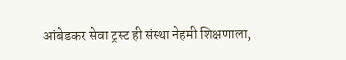आंबेडकर सेवा ट्रस्ट ही संस्था नेहमी शिक्षणाला,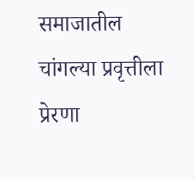समाजातील चांगल्या प्रवृत्तीला प्रेरणा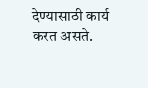देण्यासाठी कार्य करत असते.